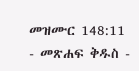መዝሙር 148:11 - መጽሐፍ ቅዱስ -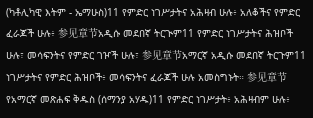(ካቶሊካዊ እትም - ኤማሁስ)11 የምድር ነገሥታትና አሕዛብ ሁሉ፥ አለቆችና የምድር ፈራጆች ሁሉ፥ 参见章节አዲሱ መደበኛ ትርጒም11 የምድር ነገሥታትና ሕዝቦች ሁሉ፣ መሳፍንትና የምድር ገዦች ሁሉ፣ 参见章节አማርኛ አዲሱ መደበኛ ትርጉም11 ነገሥታትና የምድር ሕዝቦች፥ መሳፍንትና ፈራጆች ሁሉ አመስግኑት። 参见章节የአማርኛ መጽሐፍ ቅዱስ (ሰማንያ አሃዱ)11 የምድር ነገሥታት፥ አሕዛብም ሁሉ፥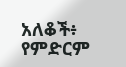አለቆች፥ የምድርም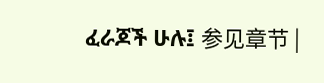ፈራጆች ሁሉ፤ 参见章节 |